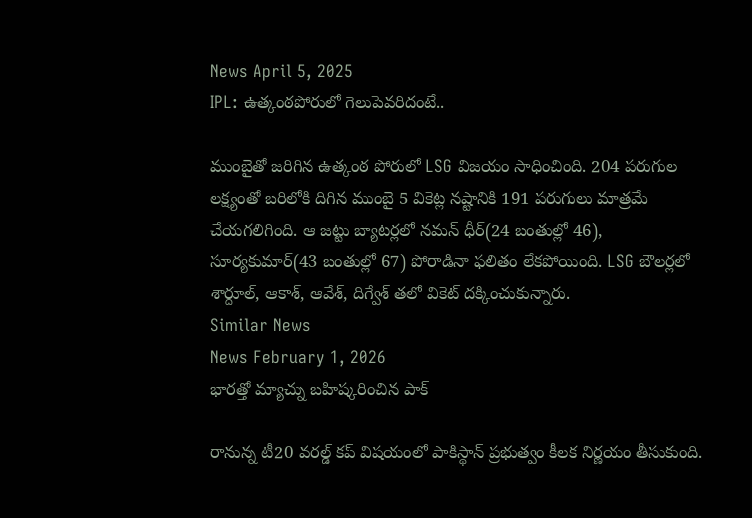News April 5, 2025
IPL: ఉత్కంఠపోరులో గెలుపెవరిదంటే..

ముంబైతో జరిగిన ఉత్కంఠ పోరులో LSG విజయం సాధించింది. 204 పరుగుల లక్ష్యంతో బరిలోకి దిగిన ముంబై 5 వికెట్ల నష్టానికి 191 పరుగులు మాత్రమే చేయగలిగింది. ఆ జట్టు బ్యాటర్లలో నమన్ ధీర్(24 బంతుల్లో 46), సూర్యకుమార్(43 బంతుల్లో 67) పోరాడినా ఫలితం లేకపోయింది. LSG బౌలర్లలో శార్దూల్, ఆకాశ్, ఆవేశ్, దిగ్వేశ్ తలో వికెట్ దక్కించుకున్నారు.
Similar News
News February 1, 2026
భారత్తో మ్యాచ్ను బహిష్కరించిన పాక్

రానున్న టీ20 వరల్డ్ కప్ విషయంలో పాకిస్థాన్ ప్రభుత్వం కీలక నిర్ణయం తీసుకుంది.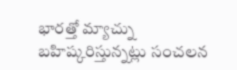భారత్తో మ్యాచ్ను బహిష్కరిస్తున్నట్లు సంచలన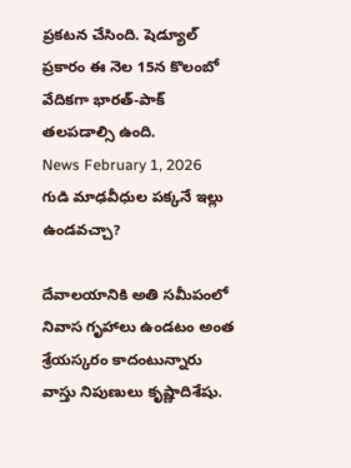ప్రకటన చేసింది. షెడ్యూల్ ప్రకారం ఈ నెల 15న కొలంబో వేదికగా భారత్-పాక్ తలపడాల్సి ఉంది.
News February 1, 2026
గుడి మాఢవీధుల పక్కనే ఇల్లు ఉండవచ్చా?

దేవాలయానికి అతి సమీపంలో నివాస గృహాలు ఉండటం అంత శ్రేయస్కరం కాదంటున్నారు వాస్తు నిపుణులు కృష్ణాదిశేషు.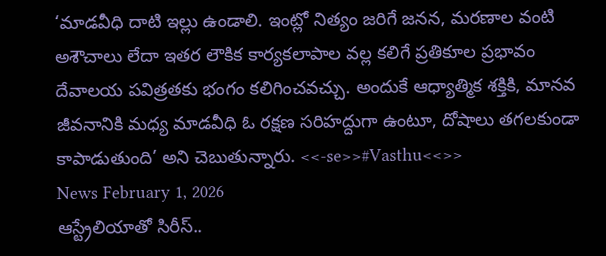‘మాడవీధి దాటి ఇల్లు ఉండాలి. ఇంట్లో నిత్యం జరిగే జనన, మరణాల వంటి అశౌచాలు లేదా ఇతర లౌకిక కార్యకలాపాల వల్ల కలిగే ప్రతికూల ప్రభావం దేవాలయ పవిత్రతకు భంగం కలిగించవచ్చు. అందుకే ఆధ్యాత్మిక శక్తికి, మానవ జీవనానికి మధ్య మాడవీధి ఓ రక్షణ సరిహద్దుగా ఉంటూ, దోషాలు తగలకుండా కాపాడుతుంది’ అని చెబుతున్నారు. <<-se>>#Vasthu<<>>
News February 1, 2026
ఆస్ట్రేలియాతో సిరీస్..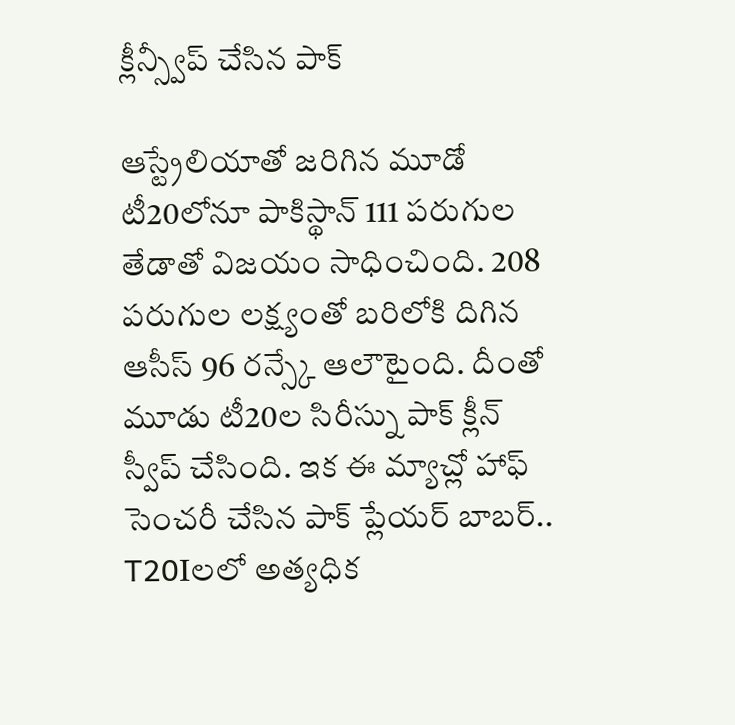క్లీన్స్వీప్ చేసిన పాక్

ఆస్ట్రేలియాతో జరిగిన మూడో టీ20లోనూ పాకిస్థాన్ 111 పరుగుల తేడాతో విజయం సాధించింది. 208 పరుగుల లక్ష్యంతో బరిలోకి దిగిన ఆసీస్ 96 రన్స్కే ఆలౌటైంది. దీంతో మూడు టీ20ల సిరీస్ను పాక్ క్లీన్ స్వీప్ చేసింది. ఇక ఈ మ్యాచ్లో హాఫ్ సెంచరీ చేసిన పాక్ ప్లేయర్ బాబర్.. T20Iలలో అత్యధిక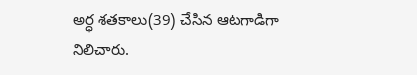అర్ధ శతకాలు(39) చేసిన ఆటగాడిగా నిలిచారు.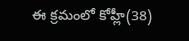ఈ క్రమంలో కోహ్లీ(38)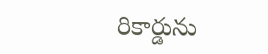రికార్డును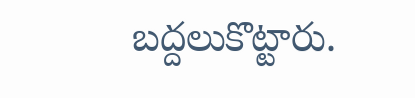బద్దలుకొట్టారు.